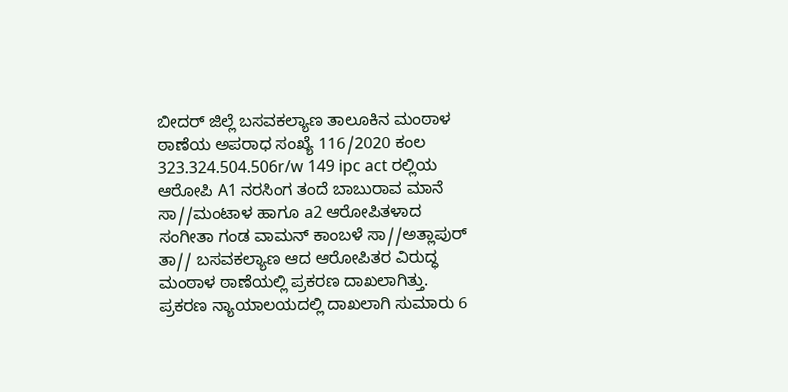ಬೀದರ್ ಜಿಲ್ಲೆ ಬಸವಕಲ್ಯಾಣ ತಾಲೂಕಿನ ಮಂಠಾಳ ಠಾಣೆಯ ಅಪರಾಧ ಸಂಖ್ಯೆ 116/2020 ಕಂಲ 323.324.504.506r/w 149 ipc act ರಲ್ಲಿಯ ಆರೋಪಿ A1 ನರಸಿಂಗ ತಂದೆ ಬಾಬುರಾವ ಮಾನೆ
ಸಾ//ಮಂಟಾಳ ಹಾಗೂ a2 ಆರೋಪಿತಳಾದ ಸಂಗೀತಾ ಗಂಡ ವಾಮನ್ ಕಾಂಬಳೆ ಸಾ//ಅತ್ಲಾಪುರ್
ತಾ// ಬಸವಕಲ್ಯಾಣ ಆದ ಆರೋಪಿತರ ವಿರುದ್ಧ ಮಂಠಾಳ ಠಾಣೆಯಲ್ಲಿ ಪ್ರಕರಣ ದಾಖಲಾಗಿತ್ತು. ಪ್ರಕರಣ ನ್ಯಾಯಾಲಯದಲ್ಲಿ ದಾಖಲಾಗಿ ಸುಮಾರು 6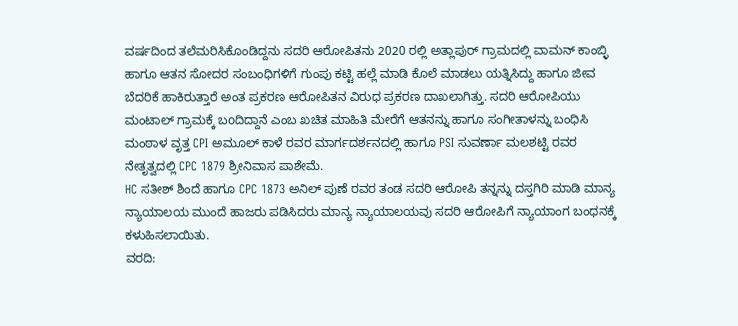ವರ್ಷದಿಂದ ತಲೆಮರಿಸಿಕೊಂಡಿದ್ದನು ಸದರಿ ಆರೋಪಿತನು 2020 ರಲ್ಲಿ ಅತ್ಲಾಪುರ್ ಗ್ರಾಮದಲ್ಲಿ ವಾಮನ್ ಕಾಂಬ್ಳಿ ಹಾಗೂ ಆತನ ಸೋದರ ಸಂಬಂಧಿಗಳಿಗೆ ಗುಂಪು ಕಟ್ಟಿ ಹಲ್ಲೆ ಮಾಡಿ ಕೊಲೆ ಮಾಡಲು ಯತ್ನಿಸಿದ್ದು ಹಾಗೂ ಜೀವ ಬೆದರಿಕೆ ಹಾಕಿರುತ್ತಾರೆ ಅಂತ ಪ್ರಕರಣ ಆರೋಪಿತನ ವಿರುಧ ಪ್ರಕರಣ ದಾಖಲಾಗಿತ್ತು. ಸದರಿ ಆರೋಪಿಯು ಮಂಟಾಲ್ ಗ್ರಾಮಕ್ಕೆ ಬoದಿದ್ದಾನೆ ಎಂಬ ಖಚಿತ ಮಾಹಿತಿ ಮೇರೆಗೆ ಆತನನ್ನು ಹಾಗೂ ಸಂಗೀತಾಳನ್ನು ಬಂಧಿಸಿ ಮಂಠಾಳ ವೃತ್ತ CPI ಅಮೂಲ್ ಕಾಳೆ ರವರ ಮಾರ್ಗದರ್ಶನದಲ್ಲಿ ಹಾಗೂ PSI ಸುವರ್ಣಾ ಮಲಶಟ್ಟಿ ರವರ ನೇತೃತ್ವದಲ್ಲಿ CPC 1879 ಶ್ರೀನಿವಾಸ ಪಾಶೇಮೆ.
HC ಸತೀಶ್ ಶಿಂದೆ ಹಾಗೂ CPC 1873 ಅನಿಲ್ ಪುಣೆ ರವರ ತಂಡ ಸದರಿ ಆರೋಪಿ ತನ್ನನ್ನು ದಸ್ತಗಿರಿ ಮಾಡಿ ಮಾನ್ಯ ನ್ಯಾಯಾಲಯ ಮುಂದೆ ಹಾಜರು ಪಡಿಸಿದರು ಮಾನ್ಯ ನ್ಯಾಯಾಲಯವು ಸದರಿ ಆರೋಪಿಗೆ ನ್ಯಾಯಾಂಗ ಬಂಧನಕ್ಕೆ ಕಳುಹಿಸಲಾಯಿತು.
ವರದಿ: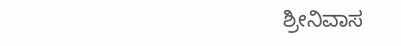ಶ್ರೀನಿವಾಸ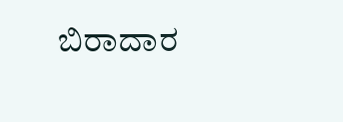ಬಿರಾದಾರ